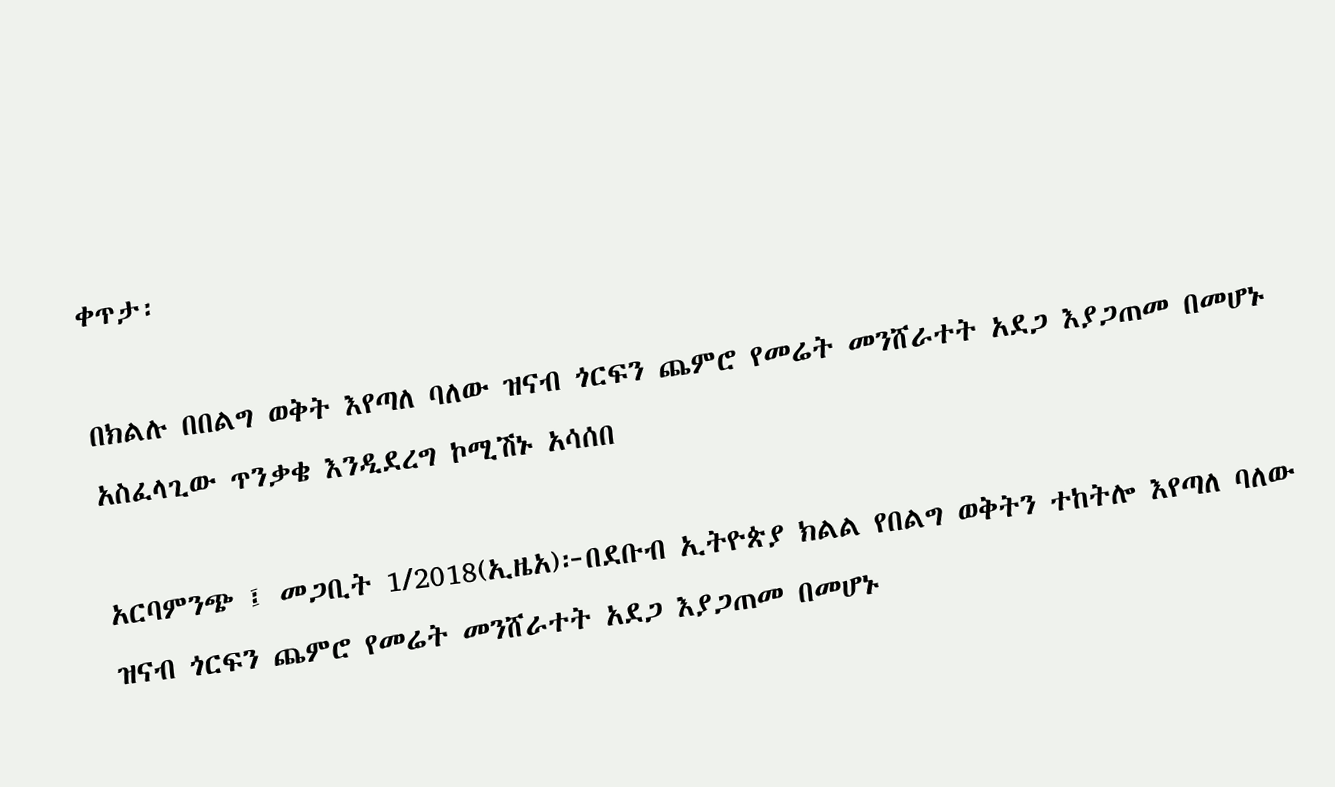ቀጥታ፡

በክልሉ በበልግ ወቅት እየጣለ ባለው ዝናብ ጎርፍን ጨምሮ የመሬት መንሸራተት አደጋ እያጋጠመ በመሆኑ አስፈላጊው ጥንቃቄ እንዲደረግ ኮሚሽኑ አሳሰበ

አርባምንጭ ፤ መጋቢት 1/2018(ኢዜአ)፦በደቡብ ኢትዮጵያ ክልል የበልግ ወቅትን ተከትሎ እየጣለ ባለው ዝናብ ጎርፍን ጨምሮ የመሬት መንሸራተት አደጋ እያጋጠመ በመሆኑ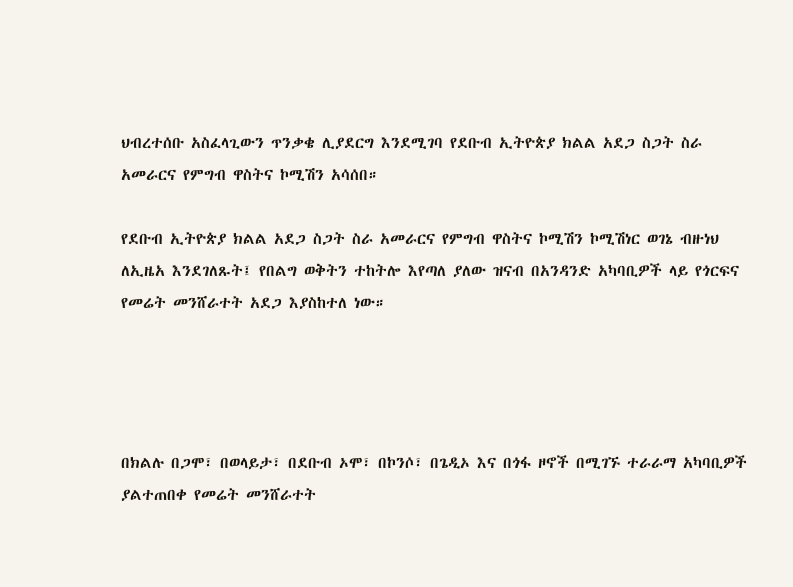ህብረተሰቡ አስፈላጊውን ጥንቃቄ ሊያደርግ እንደሚገባ የደቡብ ኢትዮጵያ ክልል አደጋ ስጋት ስራ አመራርና የምግብ ዋስትና ኮሚሽን አሳሰበ።

የደቡብ ኢትዮጵያ ክልል አደጋ ስጋት ስራ አመራርና የምግብ ዋስትና ኮሚሽን ኮሚሽነር ወገኔ ብዙነህ ለኢዜአ እንደገለጹት፤ የበልግ ወቅትን ተከትሎ እየጣለ ያለው ዝናብ በአንዳንድ አካባቢዎች ላይ የጎርፍና የመሬት መንሸራተት አደጋ እያስከተለ ነው።




በክልሉ በጋሞ፣ በወላይታ፣ በደቡብ ኦሞ፣ በኮንሶ፣ በጌዲኦ እና በጎፋ ዞኖች በሚገኙ ተራራማ አካባቢዎች ያልተጠበቀ የመሬት መንሸራተት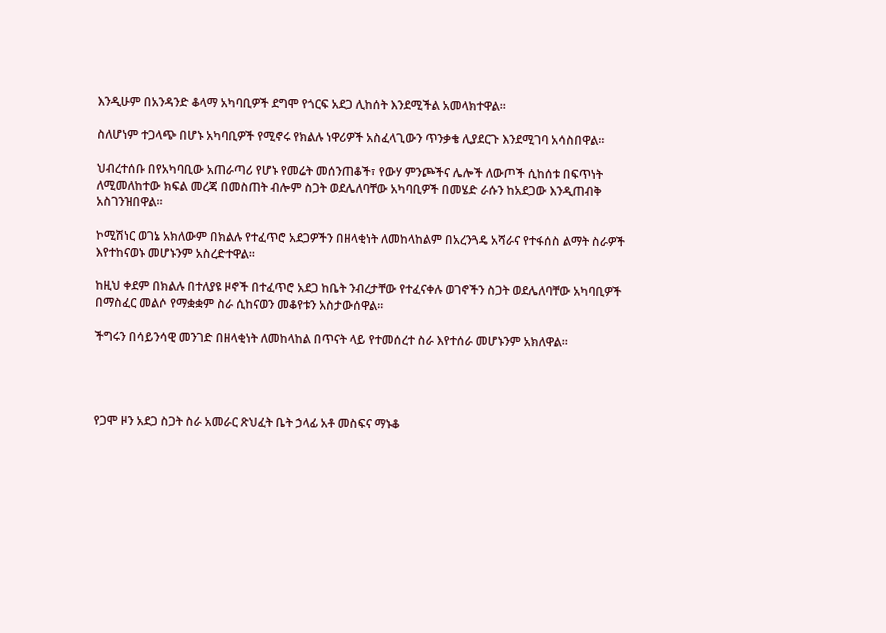እንዲሁም በአንዳንድ ቆላማ አካባቢዎች ደግሞ የጎርፍ አደጋ ሊከሰት እንደሚችል አመላክተዋል።

ስለሆነም ተጋላጭ በሆኑ አካባቢዎች የሚኖሩ የክልሉ ነዋሪዎች አስፈላጊውን ጥንቃቄ ሊያደርጉ እንደሚገባ አሳስበዋል።

ህብረተሰቡ በየአካባቢው አጠራጣሪ የሆኑ የመሬት መሰንጠቆች፣ የውሃ ምንጮችና ሌሎች ለውጦች ሲከሰቱ በፍጥነት ለሚመለከተው ክፍል መረጃ በመስጠት ብሎም ስጋት ወደሌለባቸው አካባቢዎች በመሄድ ራሱን ከአደጋው እንዲጠብቅ አስገንዝበዋል።

ኮሚሽነር ወገኔ አክለውም በክልሉ የተፈጥሮ አደጋዎችን በዘላቂነት ለመከላከልም በአረንጓዴ አሻራና የተፋሰስ ልማት ስራዎች እየተከናወኑ መሆኑንም አስረድተዋል።

ከዚህ ቀደም በክልሉ በተለያዩ ዞኖች በተፈጥሮ አደጋ ከቤት ንብረታቸው የተፈናቀሉ ወገኖችን ስጋት ወደሌለባቸው አካባቢዎች በማስፈር መልሶ የማቋቋም ስራ ሲከናወን መቆየቱን አስታውሰዋል።

ችግሩን በሳይንሳዊ መንገድ በዘላቂነት ለመከላከል በጥናት ላይ የተመሰረተ ስራ እየተሰራ መሆኑንም አክለዋል።




የጋሞ ዞን አደጋ ስጋት ስራ አመራር ጽህፈት ቤት ኃላፊ አቶ መስፍና ማኑቆ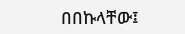በበኩላቸው፤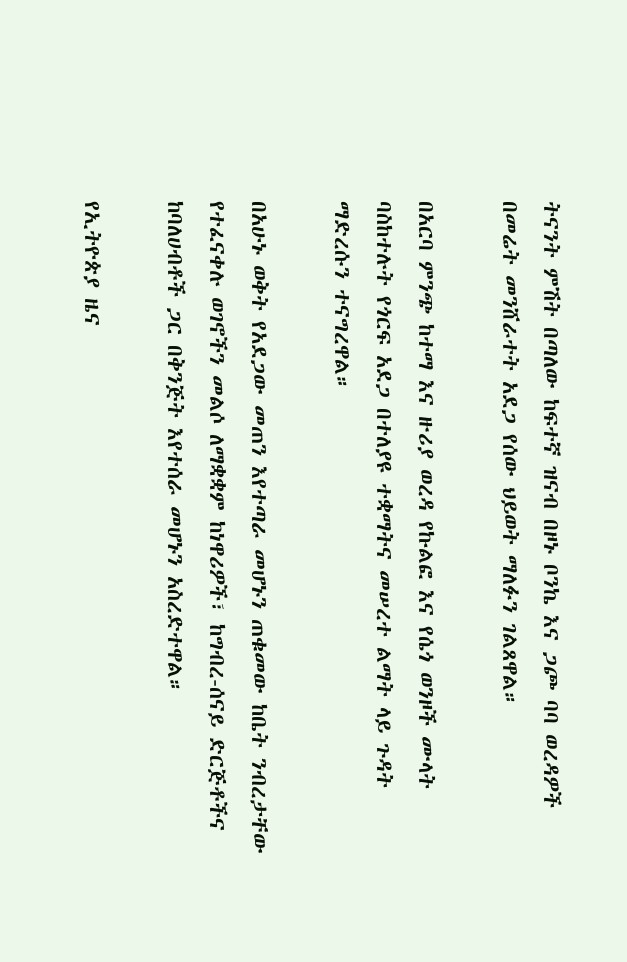ትናንት ምሽት በጣለው ከፍተኛ ዝናብ በዞኑ ቦንኬ እና ጋጮ ባባ ወረዳዎች በመሬት መንሸራተት አደጋ የሰው ህይወት ማለፉን ገልጸዋል።

በአርባ ምንጭ ከተማ እና ዙሪያ ወረዳ የኩልፎ እና የሴጎ ወንዞች ሙላት ባስከተሉት የጎርፍ አደጋ በተለያዩ ተቋማትና መሠረተ ልማት ላይ ጉዳት ማድረሱን ተናግረዋል።

በአሁኑ ወቅት የአደጋው መጠን እየተጣራ መሆኑን ጠቁመው ከቤት ንብረታቸው የተፈናቀሉ ወገኖችን መልሶ ለማቋቋም ከነዋሪዎች፣ ከግብረ-ሰናይ ድርጅቶችና ከባለሀብቶች ጋር በቅንጅት እየተሰራ መሆኑን አስረድተዋል።

የኢትዮጵያ ዜና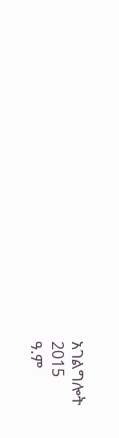አገልግሎት
2015
ዓ.ም